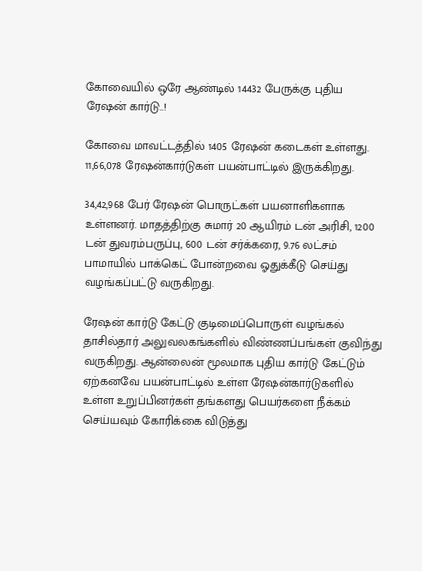கோவையில் ஒரே ஆண்டில் 14432 பேருக்கு புதிய ரேஷன் கார்டு..!

கோவை மாவட்டத்தில் 1405 ரேஷன் கடைகள் உள்ளது. 11,66,078 ரேஷன்கார்டுகள் பயன்பாட்டில் இருக்கிறது.

34,42,968 பேர் ரேஷன் பொருட்கள் பயனாளிகளாக உள்ளனர். மாதத்திற்கு சுமார் 20 ஆயிரம் டன் அரிசி, 1200 டன் துவரம்பருப்பு, 600 டன் சர்க்கரை, 9.76 லட்சம் பாமாயில் பாக்கெட் போன்றவை ஓதுக்கீடு செய்து வழங்கப்பட்டு வருகிறது.

ரேஷன் கார்டு கேட்டு குடிமைப்பொருள் வழங்கல் தாசில்தார் அலுவலகங்களில் விண்ணப்பங்கள் குவிந்து வருகிறது. ஆன்லைன் மூலமாக புதிய கார்டு கேட்டும் ஏற்கனவே பயன்பாட்டில் உள்ள ரேஷன்கார்டுகளில் உள்ள உறுப்பினர்கள் தங்களது பெயர்களை நீக்கம் செய்யவும் கோரிக்கை விடுத்து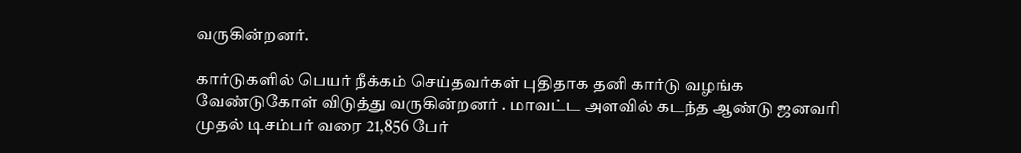வருகின்றனர்.

கார்டுகளில் பெயர் நீக்கம் செய்தவர்கள் புதிதாக தனி கார்டு வழங்க வேண்டுகோள் விடுத்து வருகின்றனர் . மாவட்ட அளவில் கடந்த ஆண்டு ஜனவரி முதல் டிசம்பர் வரை 21,856 பேர்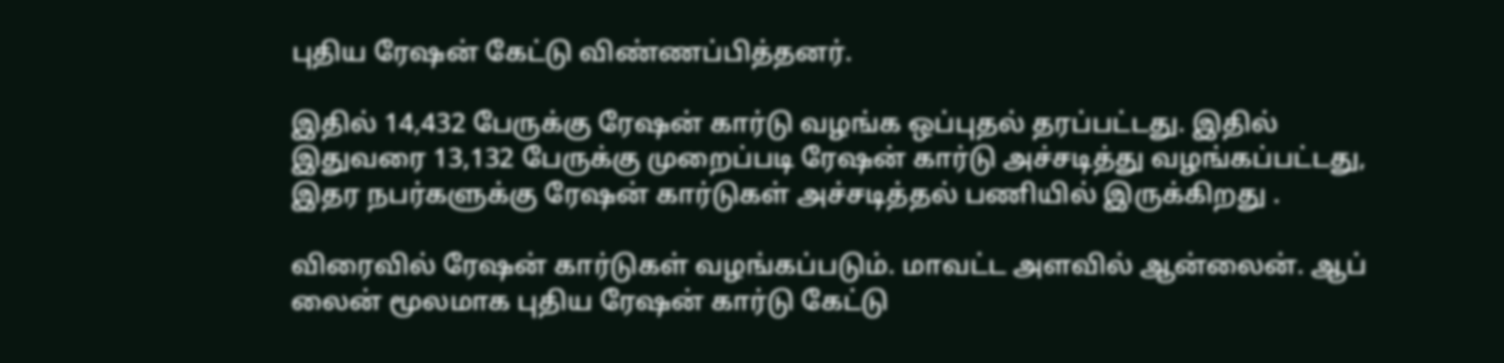புதிய ரேஷன் கேட்டு விண்ணப்பித்தனர்.

இதில் 14,432 பேருக்கு ரேஷன் கார்டு வழங்க ஒப்புதல் தரப்பட்டது. இதில் இதுவரை 13,132 பேருக்கு முறைப்படி ரேஷன் கார்டு அச்சடித்து வழங்கப்பட்டது, இதர நபர்களுக்கு ரேஷன் கார்டுகள் அச்சடித்தல் பணியில் இருக்கிறது .

விரைவில் ரேஷன் கார்டுகள் வழங்கப்படும். மாவட்ட அளவில் ஆன்லைன். ஆப் லைன் மூலமாக புதிய ரேஷன் கார்டு கேட்டு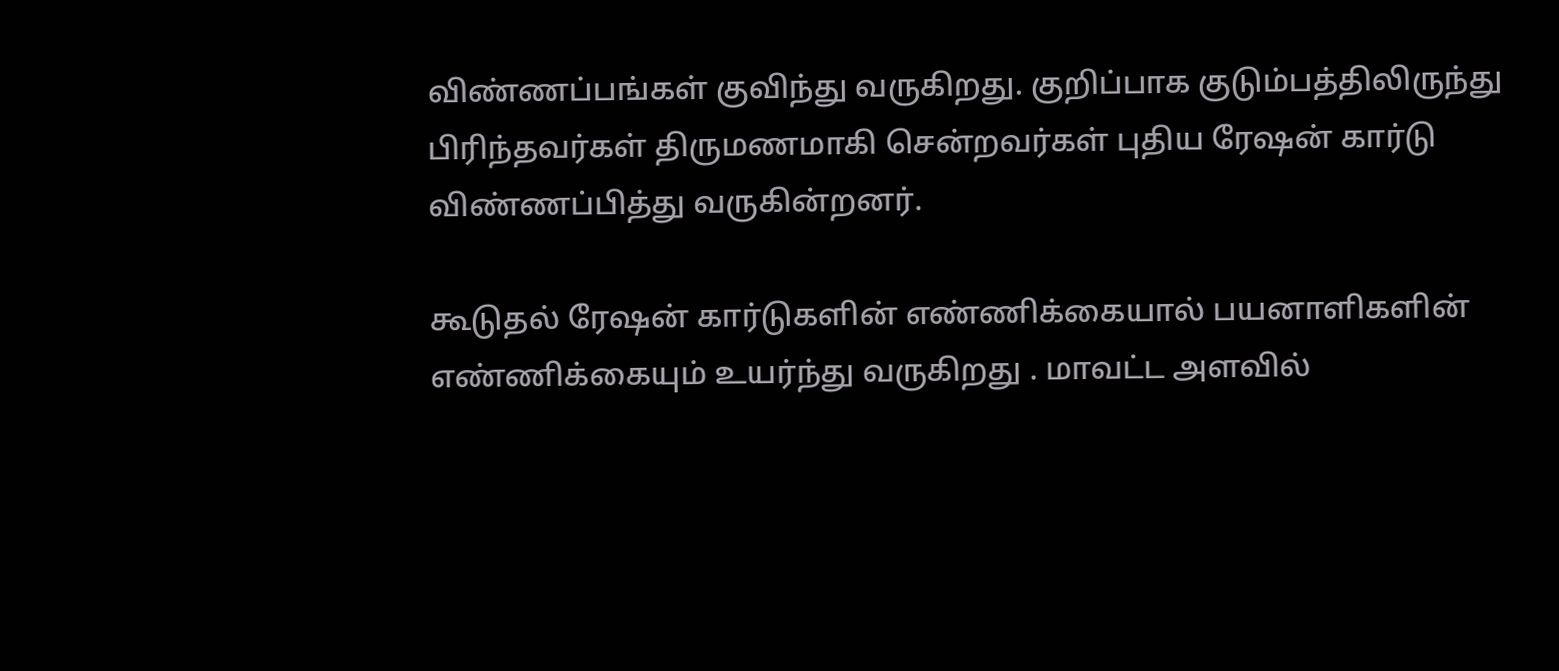விண்ணப்பங்கள் குவிந்து வருகிறது. குறிப்பாக குடும்பத்திலிருந்து பிரிந்தவர்கள் திருமணமாகி சென்றவர்கள் புதிய ரேஷன் கார்டு விண்ணப்பித்து வருகின்றனர்.

கூடுதல் ரேஷன் கார்டுகளின் எண்ணிக்கையால் பயனாளிகளின் எண்ணிக்கையும் உயர்ந்து வருகிறது . மாவட்ட அளவில்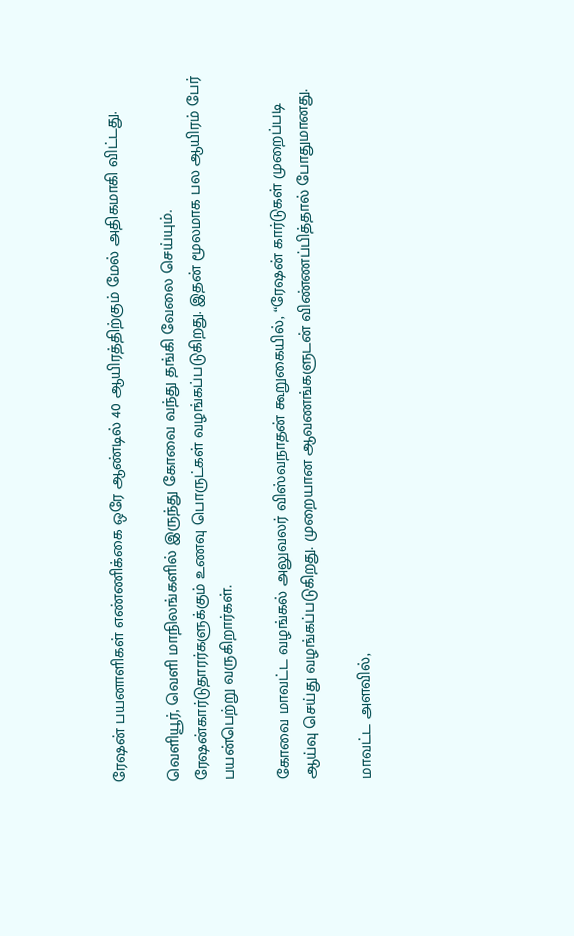ரேஷன் பயனாளிகள் எண்ணிக்கை ஒரே ஆண்டில் 40 ஆயிரத்திற்கும் மேல் அதிகமாகி விட்டது.

வெளியூர், வெளி மாநிலங்களில் இருந்து கோவை வந்து தங்கி வேலை செய்யும். ரேஷன்கார்டுதாரர்களுக்கும் உணவு பொருட்கள் வழங்கப்படுகிறது. இதன் மூலமாக பல ஆயிரம் பேர் பயன்பெற்று வருகிறார்கள்.

கோவை மாவட்ட வழங்கல் அலுவலர் விஸ்வநாதன் கூறுகையில், “ரேஷன் கார்டுகள் முறைப்படி ஆய்வு செய்து வழங்கப்படுகிறது. முறையான ஆவணங்களுடன் விண்ணப்பித்தால் போதுமானது.

மாவட்ட அளவில்,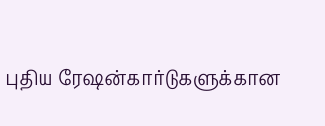புதிய ரேஷன்கார்டுகளுக்கான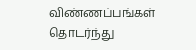விண்ணப்பங்கள் தொடர்ந்து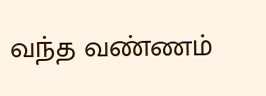வந்த வண்ணம்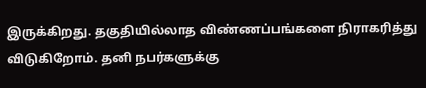இருக்கிறது. தகுதியில்லாத விண்ணப்பங்களை நிராகரித்து விடுகிறோம். தனி நபர்களுக்கு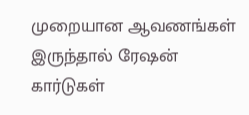முறையான ஆவணங்கள் இருந்தால் ரேஷன் கார்டுகள்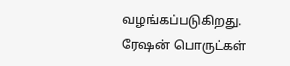வழங்கப்படுகிறது. ரேஷன் பொருட்கள்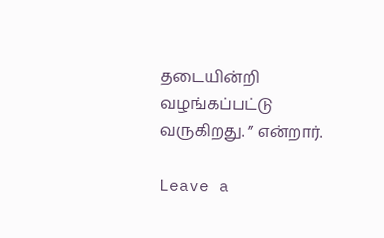தடையின்றி வழங்கப்பட்டு வருகிறது. ” என்றார்.

Leave a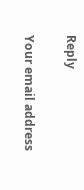Reply

Your email address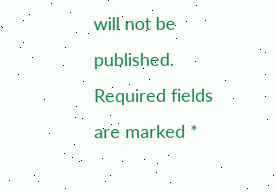will not be published. Required fields are marked *